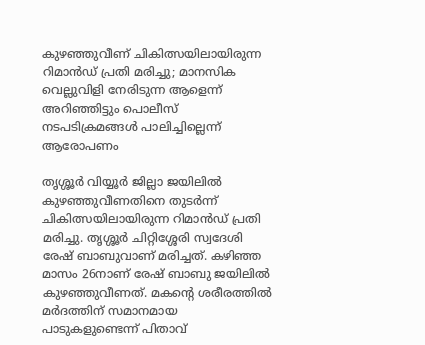കുഴഞ്ഞുവീണ് ചികിത്സയിലായിരുന്ന റിമാന്‍ഡ് പ്രതി മരിച്ചു; മാനസിക വെല്ലുവിളി നേരിടുന്ന ആളെന്ന് അറിഞ്ഞിട്ടും പൊലീസ് നടപടിക്രമങ്ങള്‍ പാലിച്ചില്ലെന്ന് ആരോപണം

തൃശ്ശൂര്‍ വിയ്യൂര്‍ ജില്ലാ ജയിലില്‍ കുഴഞ്ഞുവീണതിനെ തുടര്‍ന്ന് ചികിത്സയിലായിരുന്ന റിമാന്‍ഡ് പ്രതി മരിച്ചു. തൃശ്ശൂര്‍ ചിറ്റിശ്ശേരി സ്വദേശി രേഷ് ബാബുവാണ് മരിച്ചത്. കഴിഞ്ഞ മാസം 26നാണ് രേഷ് ബാബു ജയിലില്‍ കുഴഞ്ഞുവീണത്. മകന്റെ ശരീരത്തില്‍ മര്‍ദത്തിന് സമാനമായ പാടുകളുണ്ടെന്ന് പിതാവ്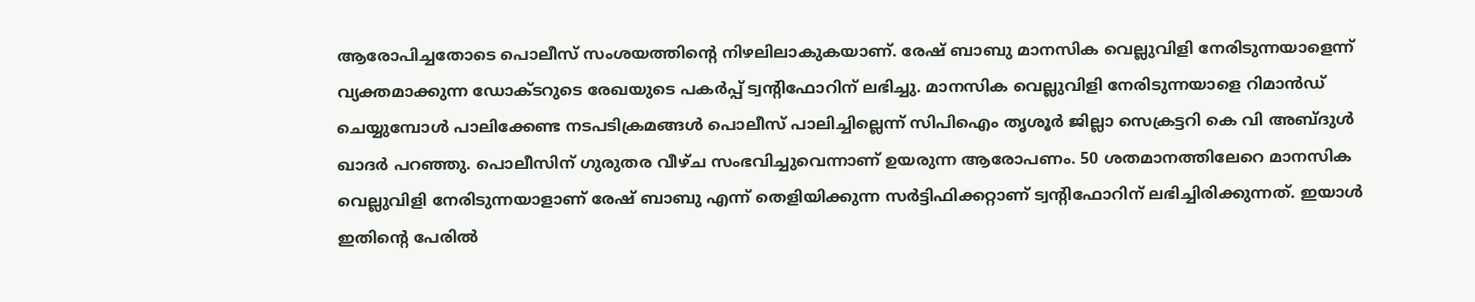ആരോപിച്ചതോടെ പൊലീസ് സംശയത്തിന്റെ നിഴലിലാകുകയാണ്. രേഷ് ബാബു മാനസിക വെല്ലുവിളി നേരിടുന്നയാളെന്ന് വ്യക്തമാക്കുന്ന ഡോക്ടറുടെ രേഖയുടെ പകര്‍പ്പ് ട്വന്റിഫോറിന് ലഭിച്ചു. മാനസിക വെല്ലുവിളി നേരിടുന്നയാളെ റിമാന്‍ഡ് ചെയ്യുമ്പോള്‍ പാലിക്കേണ്ട നടപടിക്രമങ്ങള്‍ പൊലീസ് പാലിച്ചില്ലെന്ന് സിപിഐം തൃശൂര്‍ ജില്ലാ സെക്രട്ടറി കെ വി അബ്ദുള്‍ ഖാദര്‍ പറഞ്ഞു. പൊലീസിന് ഗുരുതര വീഴ്ച സംഭവിച്ചുവെന്നാണ് ഉയരുന്ന ആരോപണം. 50 ശതമാനത്തിലേറെ മാനസിക വെല്ലുവിളി നേരിടുന്നയാളാണ് രേഷ് ബാബു എന്ന് തെളിയിക്കുന്ന സര്‍ട്ടിഫിക്കറ്റാണ് ട്വന്റിഫോറിന് ലഭിച്ചിരിക്കുന്നത്. ഇയാള്‍ ഇതിന്റെ പേരില്‍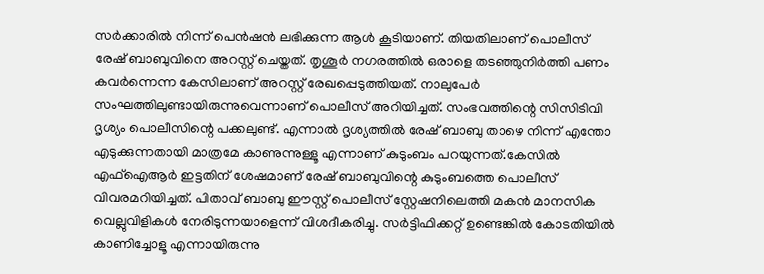സര്‍ക്കാരില്‍ നിന്ന് പെന്‍ഷന്‍ ലഭിക്കുന്ന ആള്‍ കൂടിയാണ്. തിയതിലാണ് പൊലീസ് രേഷ് ബാബുവിനെ അറസ്റ്റ് ചെയ്തത്. തൃശൂര്‍ നഗരത്തില്‍ ഒരാളെ തടഞ്ഞുനിര്‍ത്തി പണം കവര്‍ന്നെന്ന കേസിലാണ് അറസ്റ്റ് രേഖപ്പെടുത്തിയത്. നാലുപേര്‍ സംഘത്തിലുണ്ടായിരുന്നുവെന്നാണ് പൊലീസ് അറിയിച്ചത്. സംഭവത്തിന്റെ സിസിടിവി ദൃശ്യം പൊലീസിന്റെ പക്കലുണ്ട്. എന്നാല്‍ ദൃശ്യത്തില്‍ രേഷ് ബാബു താഴെ നിന്ന് എന്തോ എടുക്കുന്നതായി മാത്രമേ കാണുന്നുള്ളൂ എന്നാണ് കുടുംബം പറയുന്നത്.കേസില്‍ എഫ്‌ഐആര്‍ ഇട്ടതിന് ശേഷമാണ് രേഷ് ബാബുവിന്റെ കുടുംബത്തെ പൊലീസ് വിവരമറിയിച്ചത്. പിതാവ് ബാബു ഈസ്റ്റ് പൊലീസ് സ്റ്റേഷനിലെത്തി മകന്‍ മാനസിക വെല്ലുവിളികള്‍ നേരിടുന്നയാളെന്ന് വിശദീകരിച്ചു. സര്‍ട്ടിഫിക്കറ്റ് ഉണ്ടെങ്കില്‍ കോടതിയില്‍ കാണിച്ചോളൂ എന്നായിരുന്നു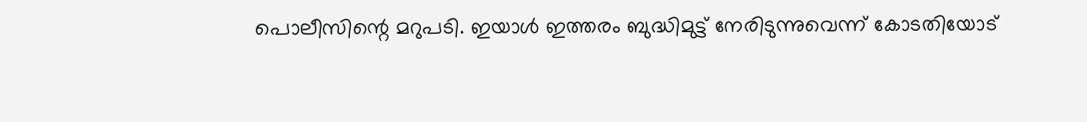പൊലീസിന്റെ മറുപടി. ഇയാള്‍ ഇത്തരം ബുദ്ധിമുട്ട് നേരിടുന്നുവെന്ന് കോടതിയോട്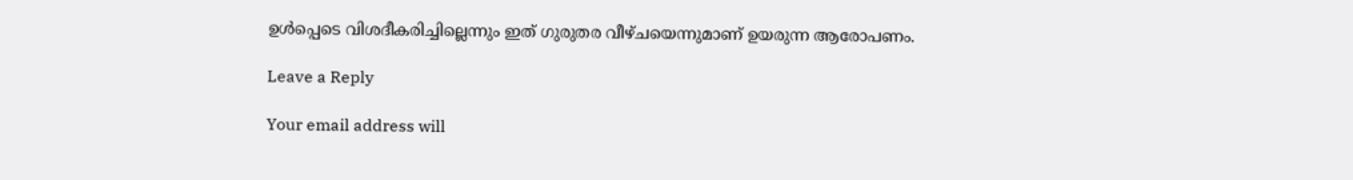ഉള്‍പ്പെടെ വിശദീകരിച്ചില്ലെന്നും ഇത് ഗുരുതര വീഴ്ചയെന്നുമാണ് ഉയരുന്ന ആരോപണം.

Leave a Reply

Your email address will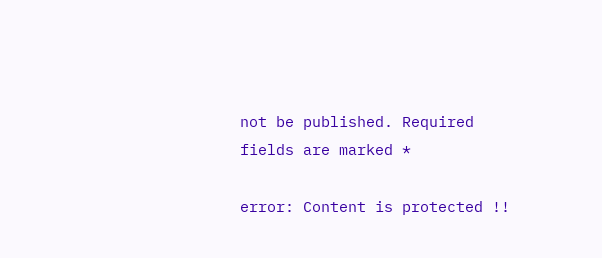not be published. Required fields are marked *

error: Content is protected !!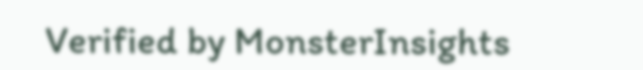Verified by MonsterInsights